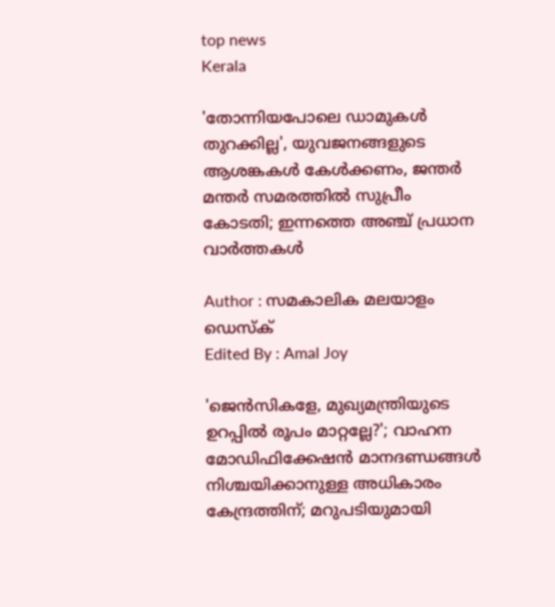top news
Kerala

'തോന്നിയപോലെ ഡാമുകള്‍ തുറക്കില്ല', യുവജനങ്ങളുടെ ആശങ്കകള്‍ കേള്‍ക്കണം, ജന്തര്‍ മന്തര്‍ സമരത്തില്‍ സുപ്രീം കോടതി; ഇന്നത്തെ അഞ്ച് പ്രധാന വാര്‍ത്തകള്‍

Author : സമകാലിക മലയാളം ഡെസ്ക്
Edited By : Amal Joy

'ജെന്‍സികളേ, മുഖ്യമന്ത്രിയുടെ ഉറപ്പില്‍ രൂപം മാറ്റല്ലേ?'; വാഹന മോഡിഫിക്കേഷന്‍ മാനദണ്ഡങ്ങള്‍ നിശ്ചയിക്കാനുള്ള അധികാരം കേന്ദ്രത്തിന്; മറുപടിയുമായി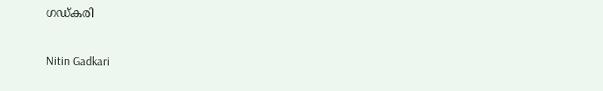ഗഡ്കരി

Nitin Gadkari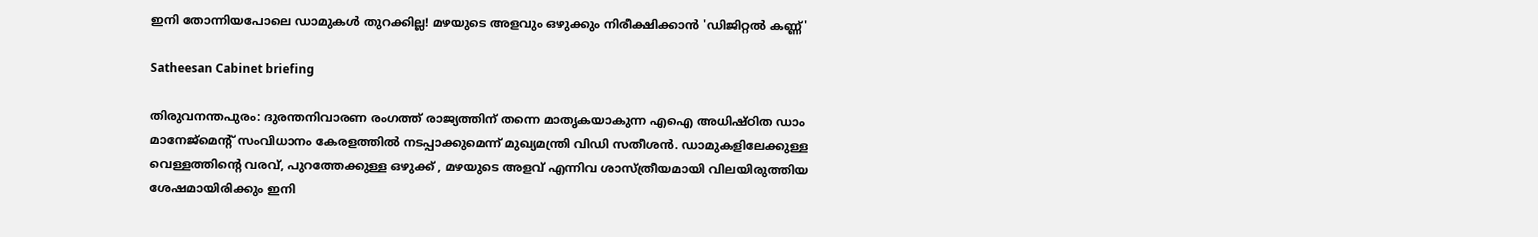ഇനി തോന്നിയപോലെ ഡാമുകൾ തുറക്കില്ല! മഴയുടെ അളവും ഒഴുക്കും നിരീക്ഷിക്കാൻ 'ഡിജിറ്റൽ കണ്ണ്'

Satheesan Cabinet briefing

തിരുവനന്തപുരം: ദുരന്തനിവാരണ രംഗത്ത് രാജ്യത്തിന് തന്നെ മാതൃകയാകുന്ന എഐ അധിഷ്ഠിത ഡാം മാനേജ്‌മെന്റ് സംവിധാനം കേരളത്തിൽ നടപ്പാക്കുമെന്ന് മുഖ്യമന്ത്രി വിഡി സതീശൻ. ഡാമുകളിലേക്കുള്ള വെള്ളത്തിന്റെ വരവ്, പുറത്തേക്കുള്ള ഒഴുക്ക് , മഴയുടെ അളവ് എന്നിവ ശാസ്ത്രീയമായി വിലയിരുത്തിയ ശേഷമായിരിക്കും ഇനി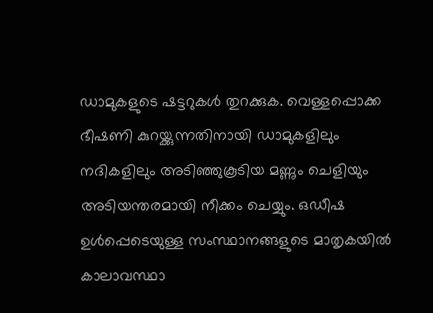ഡാമുകളുടെ ഷട്ടറുകൾ തുറക്കുക. വെള്ളപ്പൊക്ക ഭീഷണി കുറയ്ക്കുന്നതിനായി ഡാമുകളിലും നദികളിലും അടിഞ്ഞുകൂടിയ മണ്ണും ചെളിയും അടിയന്തരമായി നീക്കം ചെയ്യും. ഒഡീഷ ഉൾപ്പെടെയുള്ള സംസ്ഥാനങ്ങളുടെ മാതൃകയിൽ കാലാവസ്ഥാ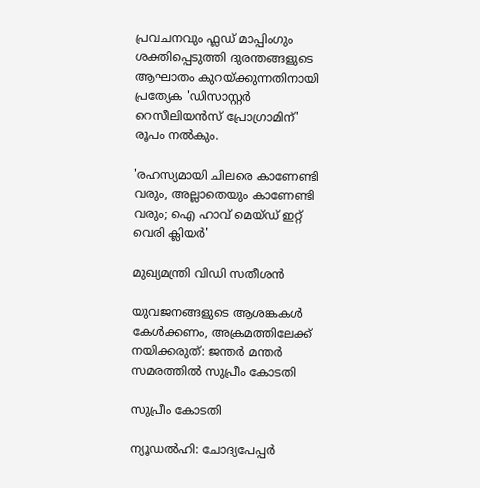പ്രവചനവും ഫ്ലഡ് മാപ്പിംഗും ശക്തിപ്പെടുത്തി ദുരന്തങ്ങളുടെ ആഘാതം കുറയ്ക്കുന്നതിനായി പ്രത്യേക 'ഡിസാസ്റ്റർ റെസീലിയൻസ് പ്രോഗ്രാമിന്' രൂപം നൽകും.

'രഹസ്യമായി ചിലരെ കാണേണ്ടി വരും, അല്ലാതെയും കാണേണ്ടി വരും; ഐ ഹാവ് മെയ്ഡ് ഇറ്റ് വെരി ക്ലിയര്‍'

മുഖ്യമന്ത്രി വിഡി സതീശൻ

യുവജനങ്ങളുടെ ആശങ്കകൾ കേൾക്കണം, അക്രമത്തിലേക്ക് നയിക്കരുത്: ജന്തർ മന്തർ സമരത്തിൽ സുപ്രീം കോടതി

സുപ്രീം കോടതി

ന്യൂഡൽഹി: ചോദ്യപേപ്പർ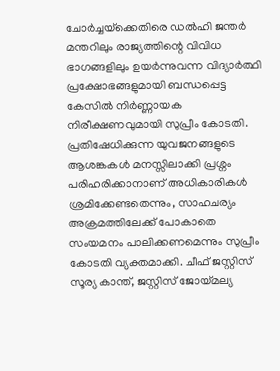ചോർച്ചയ്‌ക്കെതിരെ ഡൽഹി ജന്തർ മന്തറിലും രാജ്യത്തിന്റെ വിവിധ ഭാഗങ്ങളിലും ഉയർന്നുവന്ന വിദ്യാർത്ഥി പ്രക്ഷോഭങ്ങളുമായി ബന്ധപ്പെട്ട കേസിൽ നിർണ്ണായക നിരീക്ഷണവുമായി സുപ്രീം കോടതി. പ്രതിഷേധിക്കുന്ന യുവജനങ്ങളുടെ ആശങ്കകൾ മനസ്സിലാക്കി പ്രശ്നം പരിഹരിക്കാനാണ് അധികാരികൾ ശ്രമിക്കേണ്ടതെന്നും, സാഹചര്യം അക്രമത്തിലേക്ക് പോകാതെ സംയമനം പാലിക്കണമെന്നും സുപ്രീം കോടതി വ്യക്തമാക്കി. ചീഫ് ജസ്റ്റിസ് സൂര്യ കാന്ത്, ജസ്റ്റിസ് ജോയ്മല്യ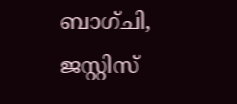ബാഗ്ചി, ജസ്റ്റിസ്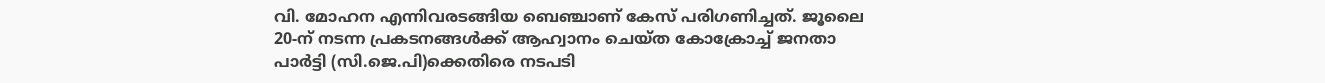വി. മോഹന എന്നിവരടങ്ങിയ ബെഞ്ചാണ് കേസ് പരിഗണിച്ചത്. ജൂലൈ 20-ന് നടന്ന പ്രകടനങ്ങൾക്ക് ആഹ്വാനം ചെയ്ത കോക്രോച്ച് ജനതാ പാർട്ടി (സി.ജെ.പി)ക്കെതിരെ നടപടി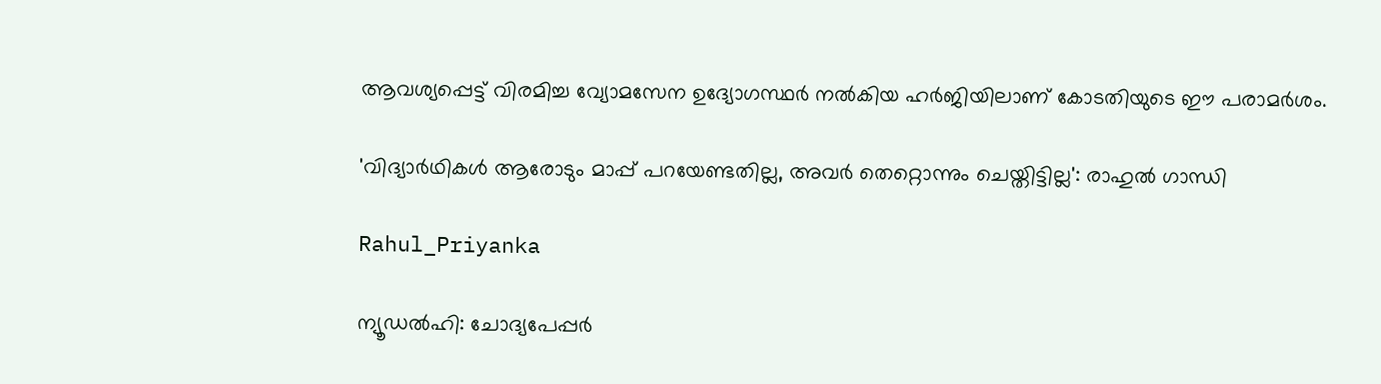ആവശ്യപ്പെട്ട് വിരമിച്ച വ്യോമസേന ഉദ്യോഗസ്ഥർ നൽകിയ ഹർജിയിലാണ് കോടതിയുടെ ഈ പരാമർശം.

'വിദ്യാർഥികൾ ആരോടും മാപ്പ് പറയേണ്ടതില്ല, അവർ തെറ്റൊന്നും ചെയ്തിട്ടില്ല': രാഹുൽ ഗാന്ധി

Rahul_Priyanka

ന്യൂഡൽഹി: ചോദ്യപേപ്പർ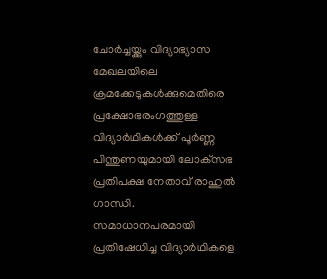ചോർച്ചയ്ക്കും വിദ്യാഭ്യാസ മേഖലയിലെ ക്രമക്കേടുകൾക്കുമെതിരെ പ്രക്ഷോഭരംഗത്തുള്ള വിദ്യാർഥികൾക്ക് പൂർണ്ണ പിന്തുണയുമായി ലോക്‌സഭ പ്രതിപക്ഷ നേതാവ് രാഹുൽ ഗാന്ധി. സമാധാനപരമായി പ്രതിഷേധിച്ച വിദ്യാർഥികളെ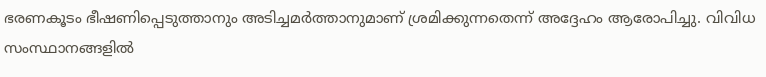ഭരണകൂടം ഭീഷണിപ്പെടുത്താനും അടിച്ചമർത്താനുമാണ് ശ്രമിക്കുന്നതെന്ന് അദ്ദേഹം ആരോപിച്ചു. വിവിധ സംസ്ഥാനങ്ങളിൽ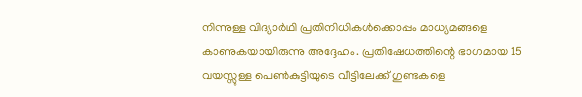നിന്നുള്ള വിദ്യാർഥി പ്രതിനിധികൾക്കൊപ്പം മാധ്യമങ്ങളെ കാണുകയായിരുന്നു അദ്ദേഹം. പ്രതിഷേധത്തിന്റെ ഭാഗമായ 15 വയസ്സുള്ള പെൺകുട്ടിയുടെ വീട്ടിലേക്ക് ഗുണ്ടകളെ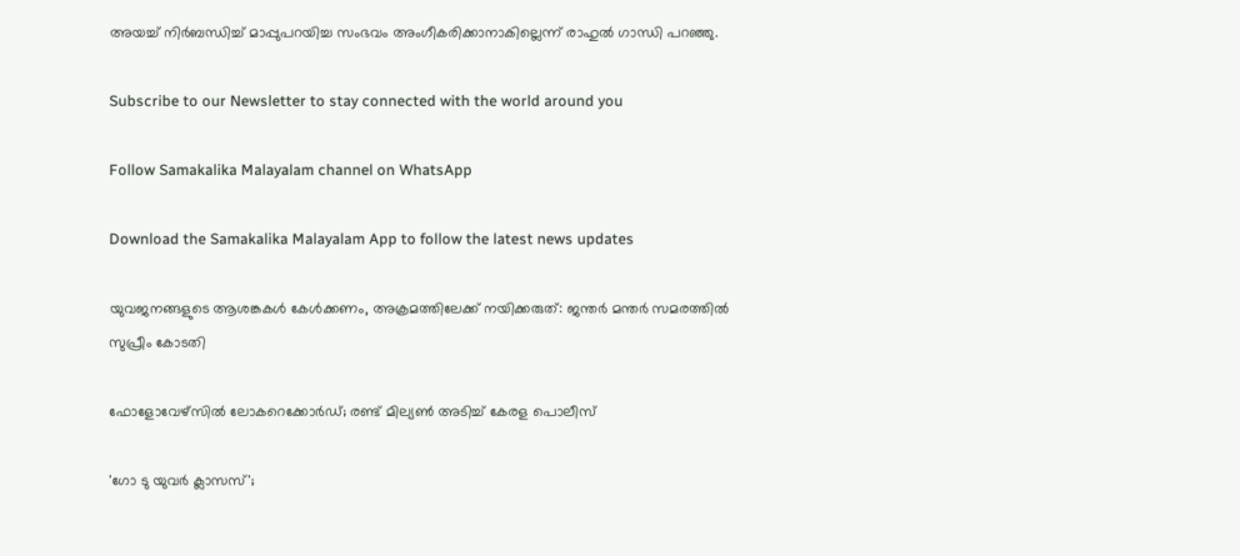അയച്ച് നിർബന്ധിച്ച് മാപ്പുപറയിച്ച സംഭവം അംഗീകരിക്കാനാകില്ലെന്ന് രാഹുൽ ഗാന്ധി പറഞ്ഞു.

Subscribe to our Newsletter to stay connected with the world around you

Follow Samakalika Malayalam channel on WhatsApp

Download the Samakalika Malayalam App to follow the latest news updates

യുവജനങ്ങളുടെ ആശങ്കകൾ കേൾക്കണം, അക്രമത്തിലേക്ക് നയിക്കരുത്: ജന്തർ മന്തർ സമരത്തിൽ സുപ്രീം കോടതി

ഫോളോവേഴ്‌സില്‍ ലോകറെക്കോര്‍ഡ്; രണ്ട് മില്യണ്‍ അടിച്ച് കേരള പൊലീസ്

'ഗോ ടു യുവര്‍ ക്ലാസസ്';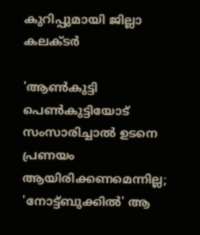കുറിപ്പുമായി ജില്ലാ കലക്ടര്‍

'ആൺകുട്ടി പെൺകുട്ടിയോട് സംസാരിച്ചാൽ ഉടനെ പ്രണയം ആയിരിക്കണമെന്നില്ല; 'നോട്ട്ബുക്കിൽ' ആ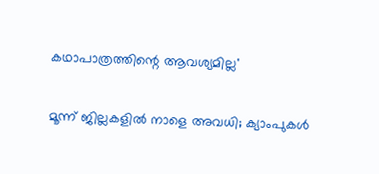കഥാപാത്രത്തിന്റെ ആവശ്യമില്ല'

മൂന്ന് ജില്ലകളില്‍ നാളെ അവധി; ക്യാംപുകള്‍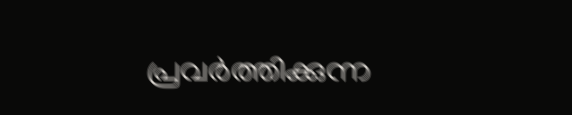പ്രവര്‍ത്തിക്കുന്ന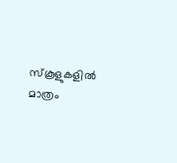സ്‌കൂളുകളില്‍ മാത്രം